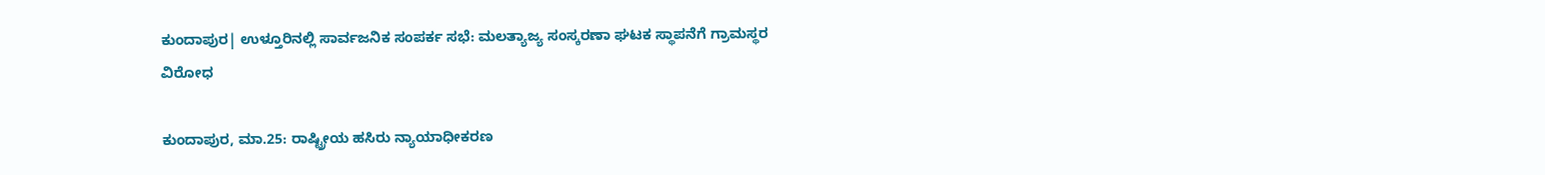ಕುಂದಾಪುರ| ಉಳ್ತೂರಿನಲ್ಲಿ ಸಾರ್ವಜನಿಕ ಸಂಪರ್ಕ ಸಭೆ: ಮಲತ್ಯಾಜ್ಯ ಸಂಸ್ಕರಣಾ ಘಟಕ ಸ್ಥಾಪನೆಗೆ ಗ್ರಾಮಸ್ಥರ ವಿರೋಧ

ಕುಂದಾಪುರ, ಮಾ.25: ರಾಷ್ಟ್ರೀಯ ಹಸಿರು ನ್ಯಾಯಾಧೀಕರಣ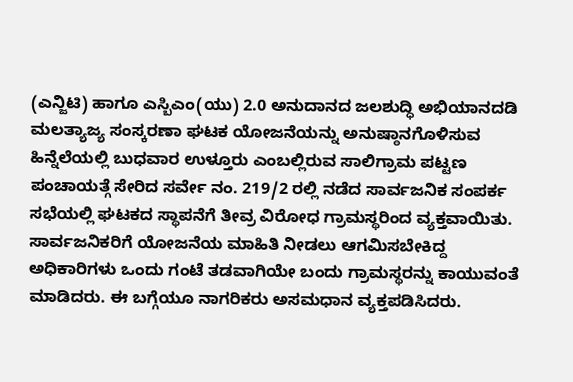(ಎನ್ಜಿಟಿ) ಹಾಗೂ ಎಸ್ಬಿಎಂ(ಯು) 2.0 ಅನುದಾನದ ಜಲಶುದ್ಧಿ ಅಭಿಯಾನದಡಿ ಮಲತ್ಯಾಜ್ಯ ಸಂಸ್ಕರಣಾ ಘಟಕ ಯೋಜನೆಯನ್ನು ಅನುಷ್ಠಾನಗೊಳಿಸುವ ಹಿನ್ನೆಲೆಯಲ್ಲಿ ಬುಧವಾರ ಉಳ್ತೂರು ಎಂಬಲ್ಲಿರುವ ಸಾಲಿಗ್ರಾಮ ಪಟ್ಟಣ ಪಂಚಾಯತ್ಗೆ ಸೇರಿದ ಸರ್ವೇ ನಂ. 219/2 ರಲ್ಲಿ ನಡೆದ ಸಾರ್ವಜನಿಕ ಸಂಪರ್ಕ ಸಭೆಯಲ್ಲಿ ಘಟಕದ ಸ್ಥಾಪನೆಗೆ ತೀವ್ರ ವಿರೋಧ ಗ್ರಾಮಸ್ಥರಿಂದ ವ್ಯಕ್ತವಾಯಿತು.
ಸಾರ್ವಜನಿಕರಿಗೆ ಯೋಜನೆಯ ಮಾಹಿತಿ ನೀಡಲು ಆಗಮಿಸಬೇಕಿದ್ದ ಅಧಿಕಾರಿಗಳು ಒಂದು ಗಂಟೆ ತಡವಾಗಿಯೇ ಬಂದು ಗ್ರಾಮಸ್ಥರನ್ನು ಕಾಯುವಂತೆ ಮಾಡಿದರು. ಈ ಬಗ್ಗೆಯೂ ನಾಗರಿಕರು ಅಸಮಧಾನ ವ್ಯಕ್ತಪಡಿಸಿದರು.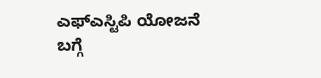ಎಫ್ಎಸ್ಟಿಪಿ ಯೋಜನೆ ಬಗ್ಗೆ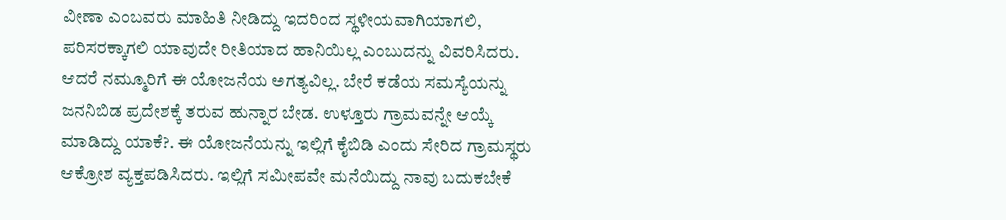ವೀಣಾ ಎಂಬವರು ಮಾಹಿತಿ ನೀಡಿದ್ದು ಇದರಿಂದ ಸ್ಥಳೀಯವಾಗಿಯಾಗಲಿ, ಪರಿಸರಕ್ಕಾಗಲಿ ಯಾವುದೇ ರೀತಿಯಾದ ಹಾನಿಯಿಲ್ಲ ಎಂಬುದನ್ನು ವಿವರಿಸಿದರು.
ಆದರೆ ನಮ್ಮೂರಿಗೆ ಈ ಯೋಜನೆಯ ಅಗತ್ಯವಿಲ್ಲ. ಬೇರೆ ಕಡೆಯ ಸಮಸ್ಯೆಯನ್ನು ಜನನಿಬಿಡ ಪ್ರದೇಶಕ್ಕೆ ತರುವ ಹುನ್ನಾರ ಬೇಡ. ಉಳ್ತೂರು ಗ್ರಾಮವನ್ನೇ ಆಯ್ಕೆ ಮಾಡಿದ್ದು ಯಾಕೆ?. ಈ ಯೋಜನೆಯನ್ನು ಇಲ್ಲಿಗೆ ಕೈಬಿಡಿ ಎಂದು ಸೇರಿದ ಗ್ರಾಮಸ್ಥರು ಆಕ್ರೋಶ ವ್ಯಕ್ತಪಡಿಸಿದರು. ಇಲ್ಲಿಗೆ ಸಮೀಪವೇ ಮನೆಯಿದ್ದು ನಾವು ಬದುಕಬೇಕೆ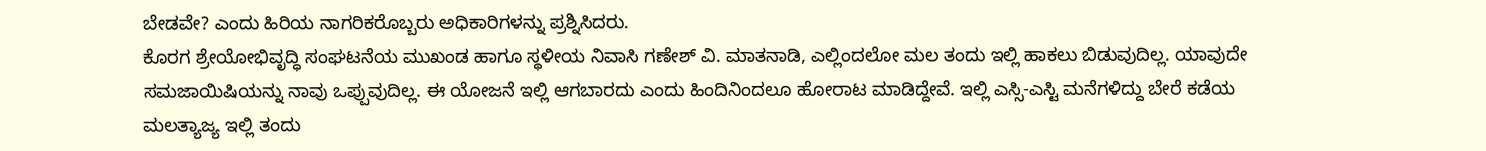ಬೇಡವೇ? ಎಂದು ಹಿರಿಯ ನಾಗರಿಕರೊಬ್ಬರು ಅಧಿಕಾರಿಗಳನ್ನು ಪ್ರಶ್ನಿಸಿದರು.
ಕೊರಗ ಶ್ರೇಯೋಭಿವೃದ್ಧಿ ಸಂಘಟನೆಯ ಮುಖಂಡ ಹಾಗೂ ಸ್ಥಳೀಯ ನಿವಾಸಿ ಗಣೇಶ್ ವಿ. ಮಾತನಾಡಿ, ಎಲ್ಲಿಂದಲೋ ಮಲ ತಂದು ಇಲ್ಲಿ ಹಾಕಲು ಬಿಡುವುದಿಲ್ಲ. ಯಾವುದೇ ಸಮಜಾಯಿಷಿಯನ್ನು ನಾವು ಒಪ್ಪುವುದಿಲ್ಲ. ಈ ಯೋಜನೆ ಇಲ್ಲಿ ಆಗಬಾರದು ಎಂದು ಹಿಂದಿನಿಂದಲೂ ಹೋರಾಟ ಮಾಡಿದ್ದೇವೆ. ಇಲ್ಲಿ ಎಸ್ಸಿ-ಎಸ್ಟಿ ಮನೆಗಳಿದ್ದು ಬೇರೆ ಕಡೆಯ ಮಲತ್ಯಾಜ್ಯ ಇಲ್ಲಿ ತಂದು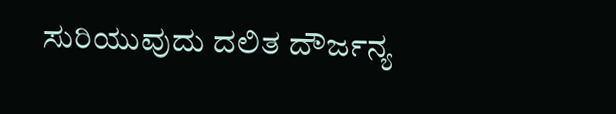ಸುರಿಯುವುದು ದಲಿತ ದೌರ್ಜನ್ಯ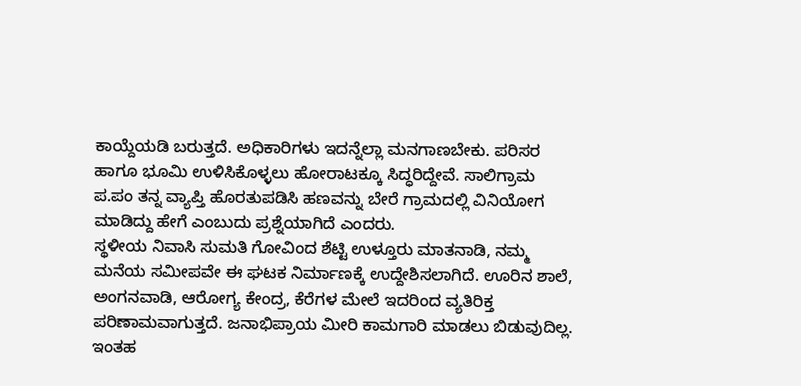ಕಾಯ್ದೆಯಡಿ ಬರುತ್ತದೆ. ಅಧಿಕಾರಿಗಳು ಇದನ್ನೆಲ್ಲಾ ಮನಗಾಣಬೇಕು. ಪರಿಸರ ಹಾಗೂ ಭೂಮಿ ಉಳಿಸಿಕೊಳ್ಳಲು ಹೋರಾಟಕ್ಕೂ ಸಿದ್ಧರಿದ್ದೇವೆ. ಸಾಲಿಗ್ರಾಮ ಪ.ಪಂ ತನ್ನ ವ್ಯಾಪ್ತಿ ಹೊರತುಪಡಿಸಿ ಹಣವನ್ನು ಬೇರೆ ಗ್ರಾಮದಲ್ಲಿ ವಿನಿಯೋಗ ಮಾಡಿದ್ದು ಹೇಗೆ ಎಂಬುದು ಪ್ರಶ್ನೆಯಾಗಿದೆ ಎಂದರು.
ಸ್ಥಳೀಯ ನಿವಾಸಿ ಸುಮತಿ ಗೋವಿಂದ ಶೆಟ್ಟಿ ಉಳ್ತೂರು ಮಾತನಾಡಿ, ನಮ್ಮ ಮನೆಯ ಸಮೀಪವೇ ಈ ಘಟಕ ನಿರ್ಮಾಣಕ್ಕೆ ಉದ್ದೇಶಿಸಲಾಗಿದೆ. ಊರಿನ ಶಾಲೆ, ಅಂಗನವಾಡಿ, ಆರೋಗ್ಯ ಕೇಂದ್ರ, ಕೆರೆಗಳ ಮೇಲೆ ಇದರಿಂದ ವ್ಯತಿರಿಕ್ತ ಪರಿಣಾಮವಾಗುತ್ತದೆ. ಜನಾಭಿಪ್ರಾಯ ಮೀರಿ ಕಾಮಗಾರಿ ಮಾಡಲು ಬಿಡುವುದಿಲ್ಲ. ಇಂತಹ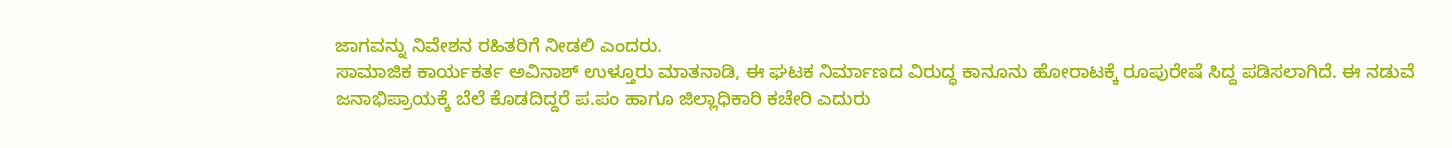ಜಾಗವನ್ನು ನಿವೇಶನ ರಹಿತರಿಗೆ ನೀಡಲಿ ಎಂದರು.
ಸಾಮಾಜಿಕ ಕಾರ್ಯಕರ್ತ ಅವಿನಾಶ್ ಉಳ್ತೂರು ಮಾತನಾಡಿ, ಈ ಘಟಕ ನಿರ್ಮಾಣದ ವಿರುದ್ಧ ಕಾನೂನು ಹೋರಾಟಕ್ಕೆ ರೂಪುರೇಷೆ ಸಿದ್ದ ಪಡಿಸಲಾಗಿದೆ. ಈ ನಡುವೆ ಜನಾಭಿಪ್ರಾಯಕ್ಕೆ ಬೆಲೆ ಕೊಡದಿದ್ದರೆ ಪ.ಪಂ ಹಾಗೂ ಜಿಲ್ಲಾಧಿಕಾರಿ ಕಚೇರಿ ಎದುರು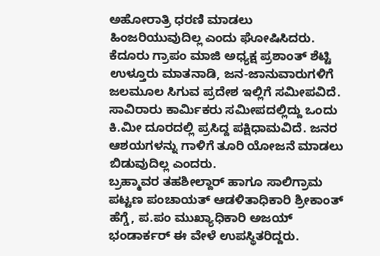ಅಹೋರಾತ್ರಿ ಧರಣಿ ಮಾಡಲು ಹಿಂಜರಿಯುವುದಿಲ್ಲ ಎಂದು ಘೋಷಿಸಿದರು.
ಕೆದೂರು ಗ್ರಾಪಂ ಮಾಜಿ ಅಧ್ಯಕ್ಷ ಪ್ರಶಾಂತ್ ಶೆಟ್ಟಿ ಉಳ್ತೂರು ಮಾತನಾಡಿ, ಜನ-ಜಾನುವಾರುಗಳಿಗೆ ಜಲಮೂಲ ಸಿಗುವ ಪ್ರದೇಶ ಇಲ್ಲಿಗೆ ಸಮೀಪವಿದೆ. ಸಾವಿರಾರು ಕಾರ್ಮಿಕರು ಸಮೀಪದಲ್ಲಿದ್ದು ಒಂದು ಕಿ.ಮೀ ದೂರದಲ್ಲಿ ಪ್ರಸಿದ್ದ ಪಕ್ಷಿಧಾಮವಿದೆ. ಜನರ ಆಶಯಗಳನ್ನು ಗಾಳಿಗೆ ತೂರಿ ಯೋಜನೆ ಮಾಡಲು ಬಿಡುವುದಿಲ್ಲ ಎಂದರು.
ಬ್ರಹ್ಮಾವರ ತಹಶೀಲ್ದಾರ್ ಹಾಗೂ ಸಾಲಿಗ್ರಾಮ ಪಟ್ಟಣ ಪಂಚಾಯತ್ ಆಡಳಿತಾಧಿಕಾರಿ ಶ್ರೀಕಾಂತ್ ಹೆಗ್ಡೆ, ಪ.ಪಂ ಮುಖ್ಯಾಧಿಕಾರಿ ಅಜಯ್ ಭಂಡಾರ್ಕರ್ ಈ ವೇಳೆ ಉಪಸ್ಥಿತರಿದ್ದರು.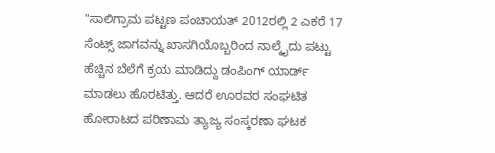"ಸಾಲಿಗ್ರಾಮ ಪಟ್ಟಣ ಪಂಚಾಯತ್ 2012ರಲ್ಲಿ 2 ಎಕರೆ 17 ಸೆಂಟ್ಸ್ ಜಾಗವನ್ನು ಖಾಸಗಿಯೊಬ್ಬರಿಂದ ನಾಲ್ಕೈದು ಪಟ್ಟು ಹೆಚ್ಚಿನ ಬೆಲೆಗೆ ಕ್ರಯ ಮಾಡಿದ್ದು ಡಂಪಿಂಗ್ ಯಾರ್ಡ್ ಮಾಡಲು ಹೊರಟಿತ್ತು. ಆದರೆ ಊರವರ ಸಂಘಟಿತ ಹೋರಾಟದ ಪರಿಣಾಮ ತ್ಯಾಜ್ಯ ಸಂಸ್ಕರಣಾ ಘಟಕ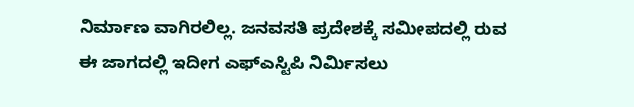ನಿರ್ಮಾಣ ವಾಗಿರಲಿಲ್ಲ. ಜನವಸತಿ ಪ್ರದೇಶಕ್ಕೆ ಸಮೀಪದಲ್ಲಿ ರುವ ಈ ಜಾಗದಲ್ಲಿ ಇದೀಗ ಎಫ್ಎಸ್ಟಿಪಿ ನಿರ್ಮಿಸಲು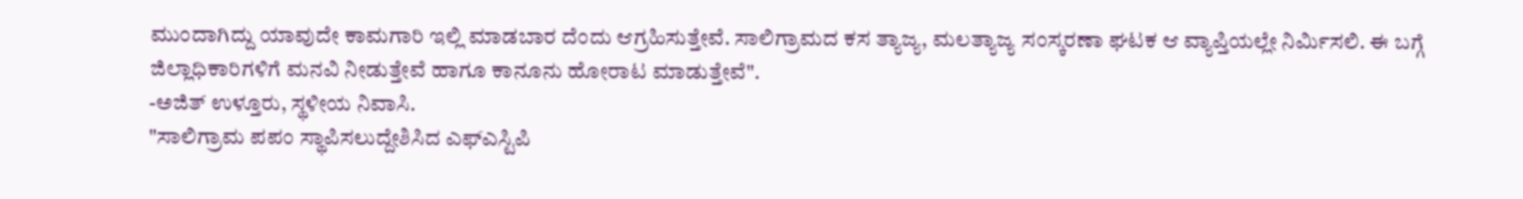ಮುಂದಾಗಿದ್ದು ಯಾವುದೇ ಕಾಮಗಾರಿ ಇಲ್ಲಿ ಮಾಡಬಾರ ದೆಂದು ಆಗ್ರಹಿಸುತ್ತೇವೆ. ಸಾಲಿಗ್ರಾಮದ ಕಸ ತ್ಯಾಜ್ಯ, ಮಲತ್ಯಾಜ್ಯ ಸಂಸ್ಕರಣಾ ಘಟಕ ಆ ವ್ಯಾಪ್ತಿಯಲ್ಲೇ ನಿರ್ಮಿಸಲಿ. ಈ ಬಗ್ಗೆ ಜಿಲ್ಲಾಧಿಕಾರಿಗಳಿಗೆ ಮನವಿ ನೀಡುತ್ತೇವೆ ಹಾಗೂ ಕಾನೂನು ಹೋರಾಟ ಮಾಡುತ್ತೇವೆ".
-ಅಜಿತ್ ಉಳ್ತೂರು, ಸ್ಥಳೀಯ ನಿವಾಸಿ.
"ಸಾಲಿಗ್ರಾಮ ಪಪಂ ಸ್ಥಾಪಿಸಲುದ್ದೇಶಿಸಿದ ಎಫ್ಎಸ್ಟಿಪಿ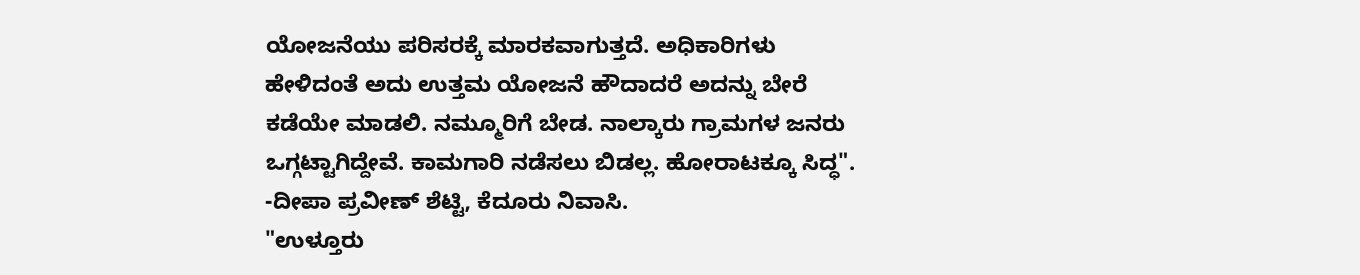ಯೋಜನೆಯು ಪರಿಸರಕ್ಕೆ ಮಾರಕವಾಗುತ್ತದೆ. ಅಧಿಕಾರಿಗಳು ಹೇಳಿದಂತೆ ಅದು ಉತ್ತಮ ಯೋಜನೆ ಹೌದಾದರೆ ಅದನ್ನು ಬೇರೆ ಕಡೆಯೇ ಮಾಡಲಿ. ನಮ್ಮೂರಿಗೆ ಬೇಡ. ನಾಲ್ಕಾರು ಗ್ರಾಮಗಳ ಜನರು ಒಗ್ಗಟ್ಟಾಗಿದ್ದೇವೆ. ಕಾಮಗಾರಿ ನಡೆಸಲು ಬಿಡಲ್ಲ. ಹೋರಾಟಕ್ಕೂ ಸಿದ್ಧ".
-ದೀಪಾ ಪ್ರವೀಣ್ ಶೆಟ್ಟಿ, ಕೆದೂರು ನಿವಾಸಿ.
"ಉಳ್ತೂರು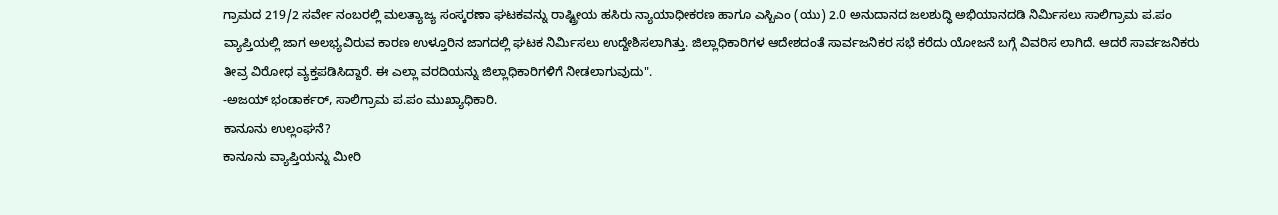ಗ್ರಾಮದ 219/2 ಸರ್ವೇ ನಂಬರಲ್ಲಿ ಮಲತ್ಯಾಜ್ಯ ಸಂಸ್ಕರಣಾ ಘಟಕವನ್ನು ರಾಷ್ಟ್ರೀಯ ಹಸಿರು ನ್ಯಾಯಾಧೀಕರಣ ಹಾಗೂ ಎಸ್ಬಿಎಂ (ಯು) 2.0 ಅನುದಾನದ ಜಲಶುದ್ಧಿ ಅಭಿಯಾನದಡಿ ನಿರ್ಮಿಸಲು ಸಾಲಿಗ್ರಾಮ ಪ.ಪಂ ವ್ಯಾಪ್ತಿಯಲ್ಲಿ ಜಾಗ ಅಲಭ್ಯವಿರುವ ಕಾರಣ ಉಳ್ತೂರಿನ ಜಾಗದಲ್ಲಿ ಘಟಕ ನಿರ್ಮಿಸಲು ಉದ್ದೇಶಿಸಲಾಗಿತ್ತು. ಜಿಲ್ಲಾಧಿಕಾರಿಗಳ ಆದೇಶದಂತೆ ಸಾರ್ವಜನಿಕರ ಸಭೆ ಕರೆದು ಯೋಜನೆ ಬಗ್ಗೆ ವಿವರಿಸ ಲಾಗಿದೆ. ಆದರೆ ಸಾರ್ವಜನಿಕರು ತೀವ್ರ ವಿರೋಧ ವ್ಯಕ್ತಪಡಿಸಿದ್ದಾರೆ. ಈ ಎಲ್ಲಾ ವರದಿಯನ್ನು ಜಿಲ್ಲಾಧಿಕಾರಿಗಳಿಗೆ ನೀಡಲಾಗುವುದು".
-ಅಜಯ್ ಭಂಡಾರ್ಕರ್, ಸಾಲಿಗ್ರಾಮ ಪ.ಪಂ ಮುಖ್ಯಾಧಿಕಾರಿ.
ಕಾನೂನು ಉಲ್ಲಂಘನೆ?
ಕಾನೂನು ವ್ಯಾಪ್ತಿಯನ್ನು ಮೀರಿ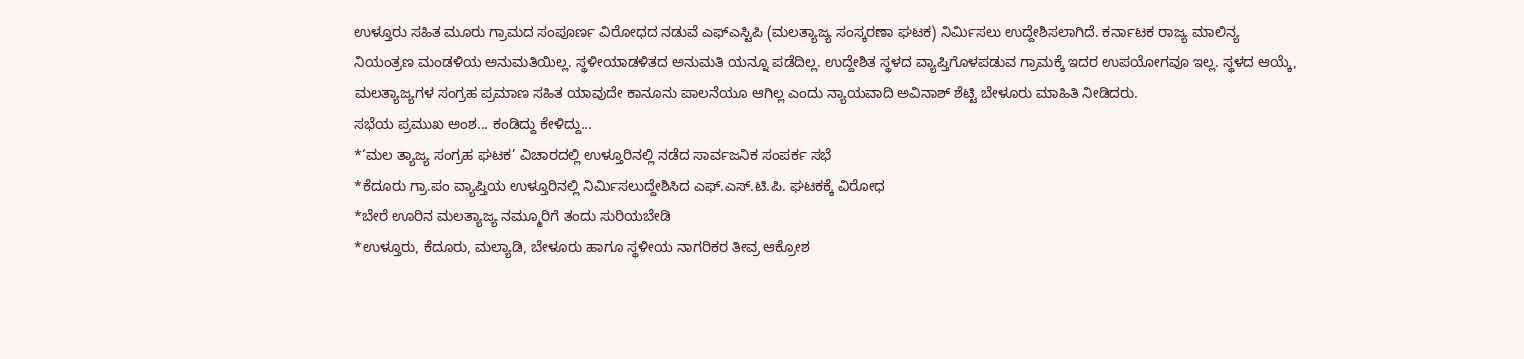ಉಳ್ತೂರು ಸಹಿತ ಮೂರು ಗ್ರಾಮದ ಸಂಪೂರ್ಣ ವಿರೋಧದ ನಡುವೆ ಎಫ್ಎಸ್ಟಿಪಿ (ಮಲತ್ಯಾಜ್ಯ ಸಂಸ್ಕರಣಾ ಘಟಕ) ನಿರ್ಮಿಸಲು ಉದ್ದೇಶಿಸಲಾಗಿದೆ. ಕರ್ನಾಟಕ ರಾಜ್ಯ ಮಾಲಿನ್ಯ ನಿಯಂತ್ರಣ ಮಂಡಳಿಯ ಅನುಮತಿಯಿಲ್ಲ. ಸ್ಥಳೀಯಾಡಳಿತದ ಅನುಮತಿ ಯನ್ನೂ ಪಡೆದಿಲ್ಲ. ಉದ್ದೇಶಿತ ಸ್ಥಳದ ವ್ಯಾಪ್ತಿಗೊಳಪಡುವ ಗ್ರಾಮಕ್ಕೆ ಇದರ ಉಪಯೋಗವೂ ಇಲ್ಲ. ಸ್ಥಳದ ಆಯ್ಕೆ, ಮಲತ್ಯಾಜ್ಯಗಳ ಸಂಗ್ರಹ ಪ್ರಮಾಣ ಸಹಿತ ಯಾವುದೇ ಕಾನೂನು ಪಾಲನೆಯೂ ಆಗಿಲ್ಲ ಎಂದು ನ್ಯಾಯವಾದಿ ಅವಿನಾಶ್ ಶೆಟ್ಟಿ ಬೇಳೂರು ಮಾಹಿತಿ ನೀಡಿದರು.
ಸಭೆಯ ಪ್ರಮುಖ ಅಂಶ... ಕಂಡಿದ್ದು ಕೇಳಿದ್ದು...
*‘ಮಲ ತ್ಯಾಜ್ಯ ಸಂಗ್ರಹ ಘಟಕ’ ವಿಚಾರದಲ್ಲಿ ಉಳ್ತೂರಿನಲ್ಲಿ ನಡೆದ ಸಾರ್ವಜನಿಕ ಸಂಪರ್ಕ ಸಭೆ
*ಕೆದೂರು ಗ್ರಾ.ಪಂ ವ್ಯಾಪ್ತಿಯ ಉಳ್ತೂರಿನಲ್ಲಿ ನಿರ್ಮಿಸಲುದ್ದೇಶಿಸಿದ ಎಫ್.ಎಸ್.ಟಿ.ಪಿ. ಘಟಕಕ್ಕೆ ವಿರೋಧ
*ಬೇರೆ ಊರಿನ ಮಲತ್ಯಾಜ್ಯ ನಮ್ಮೂರಿಗೆ ತಂದು ಸುರಿಯಬೇಡಿ
*ಉಳ್ತೂರು, ಕೆದೂರು, ಮಲ್ಯಾಡಿ, ಬೇಳೂರು ಹಾಗೂ ಸ್ಥಳೀಯ ನಾಗರಿಕರ ತೀವ್ರ ಆಕ್ರೋಶ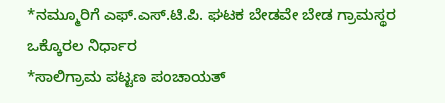*ನಮ್ಮೂರಿಗೆ ಎಫ್.ಎಸ್.ಟಿ.ಪಿ. ಘಟಕ ಬೇಡವೇ ಬೇಡ ಗ್ರಾಮಸ್ಥರ ಒಕ್ಕೊರಲ ನಿರ್ಧಾರ
*ಸಾಲಿಗ್ರಾಮ ಪಟ್ಟಣ ಪಂಚಾಯತ್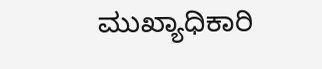ಮುಖ್ಯಾಧಿಕಾರಿ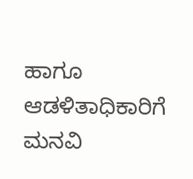ಹಾಗೂ ಆಡಳಿತಾಧಿಕಾರಿಗೆ ಮನವಿ